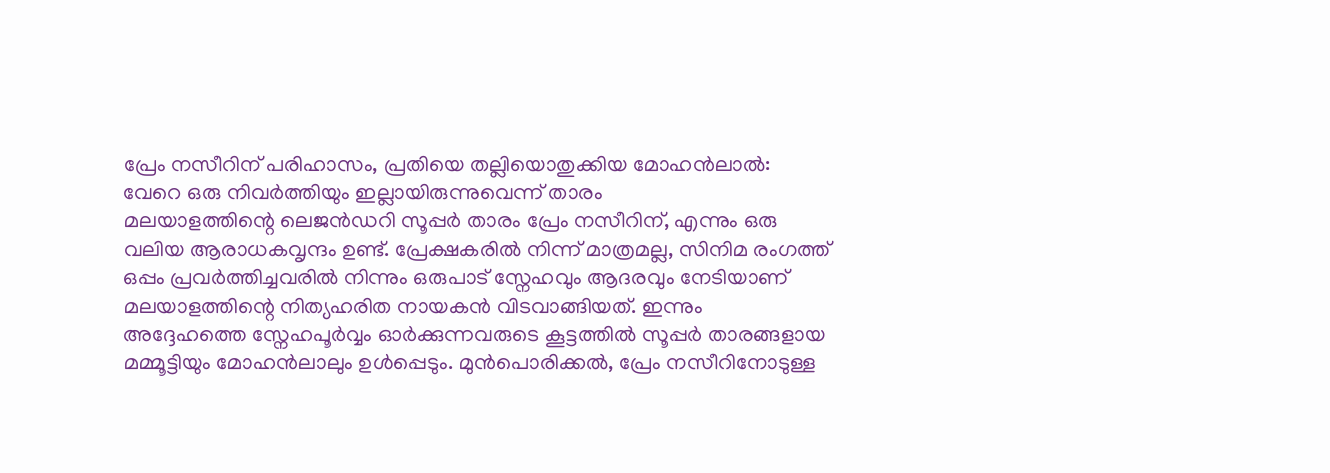പ്രേം നസീറിന് പരിഹാസം, പ്രതിയെ തല്ലിയൊതുക്കിയ മോഹൻലാൽ: വേറെ ഒരു നിവർത്തിയും ഇല്ലായിരുന്നുവെന്ന് താരം
മലയാളത്തിന്റെ ലെജൻഡറി സൂപ്പർ താരം പ്രേം നസീറിന്, എന്നും ഒരു വലിയ ആരാധകവൃന്ദം ഉണ്ട്. പ്രേക്ഷകരിൽ നിന്ന് മാത്രമല്ല, സിനിമ രംഗത്ത് ഒപ്പം പ്രവർത്തിച്ചവരിൽ നിന്നും ഒരുപാട് സ്നേഹവും ആദരവും നേടിയാണ് മലയാളത്തിന്റെ നിത്യഹരിത നായകൻ വിടവാങ്ങിയത്. ഇന്നും അദ്ദേഹത്തെ സ്നേഹപൂർവ്വം ഓർക്കുന്നവരുടെ കൂട്ടത്തിൽ സൂപ്പർ താരങ്ങളായ മമ്മൂട്ടിയും മോഹൻലാലും ഉൾപ്പെടും. മുൻപൊരിക്കൽ, പ്രേം നസീറിനോടുള്ള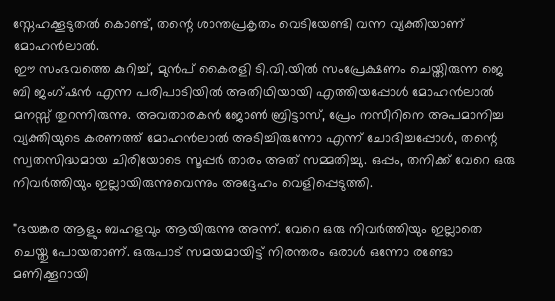സ്നേഹക്കൂടുതൽ കൊണ്ട്, തന്റെ ശാന്തപ്രകൃതം വെടിയേണ്ടി വന്ന വ്യക്തിയാണ് മോഹൻലാൽ.
ഈ സംഭവത്തെ കുറിച്ച്, മുൻപ് കൈരളി ടി.വി.യിൽ സംപ്രേക്ഷണം ചെയ്തിരുന്ന ജെ ബി ജംഗ്ഷൻ എന്ന പരിപാടിയിൽ അതിഥിയായി എത്തിയപ്പോൾ മോഹൻലാൽ മനസ്സ് തുറന്നിരുന്നു. അവതാരകൻ ജോൺ ബ്രിട്ടാസ്, പ്രേം നസീറിനെ അപമാനിച്ച വ്യക്തിയുടെ കരണത്ത് മോഹൻലാൽ അടിച്ചിരുന്നോ എന്ന് ചോദിച്ചപ്പോൾ, തന്റെ സ്വതസിദ്ധമായ ചിരിയോടെ സൂപ്പർ താരം അത് സമ്മതിച്ചു. ഒപ്പം, തനിക്ക് വേറെ ഒരു നിവർത്തിയും ഇല്ലായിരുന്നുവെന്നും അദ്ദേഹം വെളിപ്പെടുത്തി.

"ഭയങ്കര ആളും ബഹളവും ആയിരുന്നു അന്ന്. വേറെ ഒരു നിവർത്തിയും ഇല്ലാതെ ചെയ്തു പോയതാണ്. ഒരുപാട് സമയമായിട്ട് നിരന്തരം ഒരാൾ ഒന്നോ രണ്ടോ മണിക്കൂറായി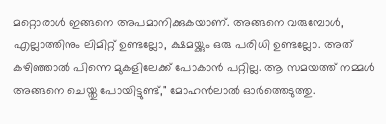മറ്റൊരാൾ ഇങ്ങനെ അപമാനിക്കുകയാണ്. അങ്ങനെ വരുമ്പോൾ, എല്ലാത്തിനും ലിമിറ്റ് ഉണ്ടല്ലോ, ക്ഷമയ്ക്കും ഒരു പരിധി ഉണ്ടല്ലോ. അത് കഴിഞ്ഞാൽ പിന്നെ മുകളിലേക്ക് പോകാൻ പറ്റില്ല. ആ സമയത്ത് നമ്മൾ അങ്ങനെ ചെയ്തു പോയിട്ടുണ്ട്," മോഹൻലാൽ ഓർത്തെടുത്തു.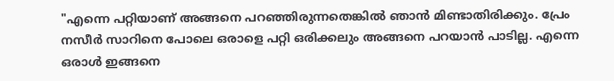"എന്നെ പറ്റിയാണ് അങ്ങനെ പറഞ്ഞിരുന്നതെങ്കിൽ ഞാൻ മിണ്ടാതിരിക്കും. പ്രേം നസീർ സാറിനെ പോലെ ഒരാളെ പറ്റി ഒരിക്കലും അങ്ങനെ പറയാൻ പാടില്ല. എന്നെ ഒരാൾ ഇങ്ങനെ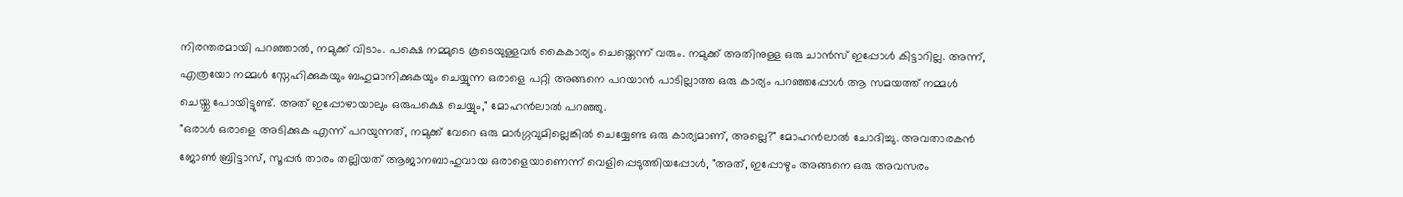നിരന്തരമായി പറഞ്ഞാൽ, നമുക്ക് വിടാം. പക്ഷെ നമ്മുടെ കൂടെയുള്ളവർ കൈകാര്യം ചെയ്തെന്ന് വരും. നമുക്ക് അതിനുള്ള ഒരു ചാൻസ് ഇപ്പോൾ കിട്ടാറില്ല. അന്ന്, എത്രയോ നമ്മൾ സ്നേഹിക്കുകയും ബഹുമാനിക്കുകയും ചെയ്യുന്ന ഒരാളെ പറ്റി അങ്ങനെ പറയാൻ പാടില്ലാത്ത ഒരു കാര്യം പറഞ്ഞപ്പോൾ ആ സമയത്ത് നമ്മൾ ചെയ്തു പോയിട്ടുണ്ട്. അത് ഇപ്പോഴായാലും ഒരുപക്ഷെ ചെയ്യും," മോഹൻലാൽ പറഞ്ഞു.
"ഒരാൾ ഒരാളെ അടിക്കുക എന്ന് പറയുന്നത്, നമുക്ക് വേറെ ഒരു മാർഗ്ഗവുമില്ലെങ്കിൽ ചെയ്യേണ്ട ഒരു കാര്യമാണ്, അല്ലെ?" മോഹൻലാൽ ചോദിച്ചു. അവതാരകൻ ജോൺ ബ്രിട്ടാസ്, സൂപ്പർ താരം തല്ലിയത് ആജാനബാഹുവായ ഒരാളെയാണെന്ന് വെളിപ്പെടുത്തിയപ്പോൾ, "അത്, ഇപ്പോഴും അങ്ങനെ ഒരു അവസരം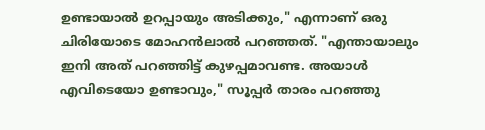ഉണ്ടായാൽ ഉറപ്പായും അടിക്കും," എന്നാണ് ഒരു ചിരിയോടെ മോഹൻലാൽ പറഞ്ഞത്. "എന്തായാലും ഇനി അത് പറഞ്ഞിട്ട് കുഴപ്പമാവണ്ട. അയാൾ എവിടെയോ ഉണ്ടാവും," സൂപ്പർ താരം പറഞ്ഞു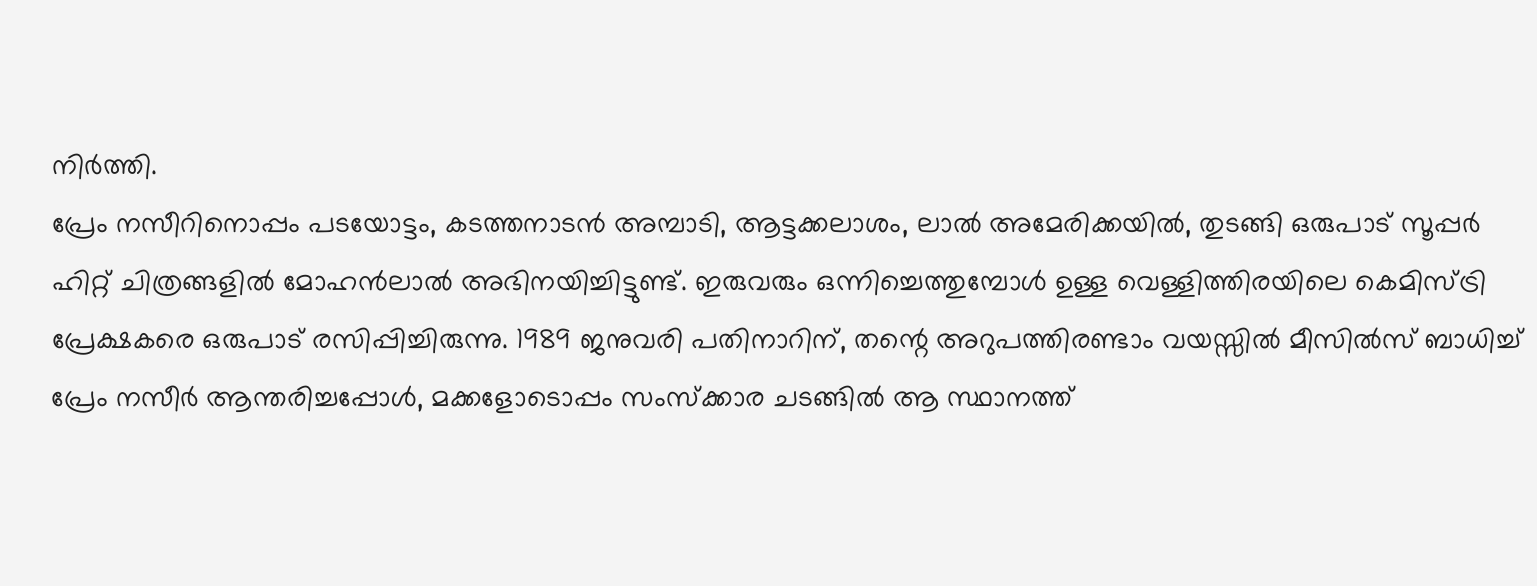നിർത്തി.
പ്രേം നസീറിനൊപ്പം പടയോട്ടം, കടത്തനാടൻ അമ്പാടി, ആട്ടക്കലാശം, ലാൽ അമേരിക്കയിൽ, തുടങ്ങി ഒരുപാട് സൂപ്പർ ഹിറ്റ് ചിത്രങ്ങളിൽ മോഹൻലാൽ അഭിനയിച്ചിട്ടുണ്ട്. ഇരുവരും ഒന്നിച്ചെത്തുമ്പോൾ ഉള്ള വെള്ളിത്തിരയിലെ കെമിസ്ട്രി പ്രേക്ഷകരെ ഒരുപാട് രസിപ്പിച്ചിരുന്നു. 1989 ജനുവരി പതിനാറിന്, തന്റെ അറുപത്തിരണ്ടാം വയസ്സിൽ മീസിൽസ് ബാധിച്ച് പ്രേം നസീർ ആന്തരിച്ചപ്പോൾ, മക്കളോടൊപ്പം സംസ്ക്കാര ചടങ്ങിൽ ആ സ്ഥാനത്ത്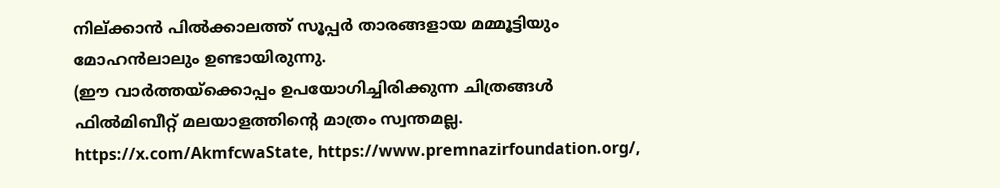നില്ക്കാൻ പിൽക്കാലത്ത് സൂപ്പർ താരങ്ങളായ മമ്മൂട്ടിയും മോഹൻലാലും ഉണ്ടായിരുന്നു.
(ഈ വാർത്തയ്ക്കൊപ്പം ഉപയോഗിച്ചിരിക്കുന്ന ചിത്രങ്ങൾ ഫിൽമിബീറ്റ് മലയാളത്തിന്റെ മാത്രം സ്വന്തമല്ല. https://x.com/AkmfcwaState, https://www.premnazirfoundation.org/,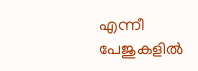എന്നീ പേജുകളിൽ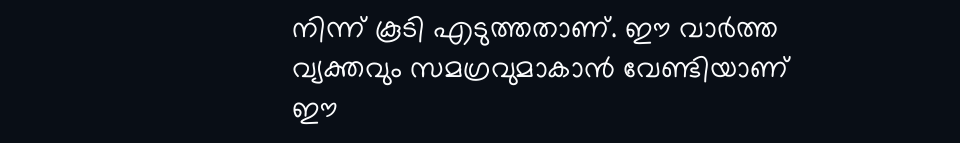നിന്ന് കൂടി എടുത്തതാണ്. ഈ വാർത്ത വ്യക്തവും സമഗ്രവുമാകാൻ വേണ്ടിയാണ് ഈ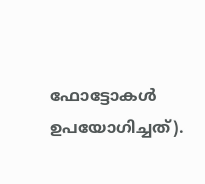ഫോട്ടോകൾ ഉപയോഗിച്ചത്).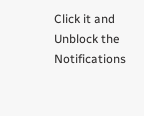Click it and Unblock the Notifications